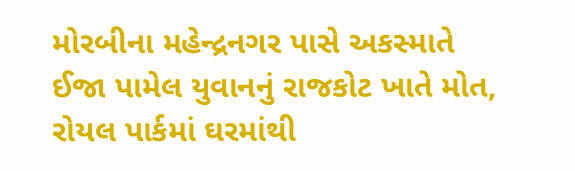મોરબીના મહેન્દ્રનગર પાસે અકસ્માતે ઈજા પામેલ યુવાનનું રાજકોટ ખાતે મોત, રોયલ પાર્કમાં ઘરમાંથી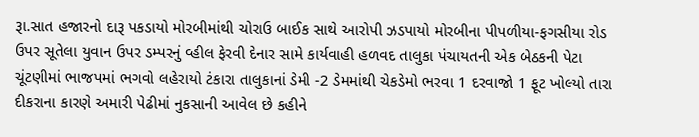રૂા.સાત હજારનો દારૂ પકડાયો મોરબીમાંથી ચોરાઉ બાઈક સાથે આરોપી ઝડપાયો મોરબીના પીપળીયા-ફગસીયા રોડ ઉપર સૂતેલા યુવાન ઉપર ડમ્પરનું વ્હીલ ફેરવી દેનાર સામે કાર્યવાહી હળવદ તાલુકા પંચાયતની એક બેઠકની પેટા ચૂંટણીમાં ભાજપમાં ભગવો લહેરાયો ટંકારા તાલુકાનાં ડેમી -2 ડેમમાંથી ચેકડેમો ભરવા 1 દરવાજો 1 ફૂટ ખોલ્યો તારા દીકરાના કારણે અમારી પેઢીમાં નુકસાની આવેલ છે કહીને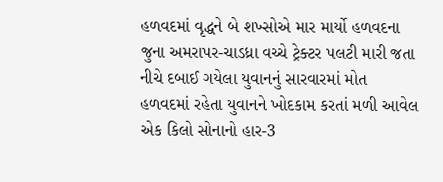હળવદમાં વૃદ્ધને બે શખ્સોએ માર માર્યો હળવદના જુના અમરાપર-ચાડધ્રા વચ્ચે ટ્રેક્ટર પલટી મારી જતા નીચે દબાઈ ગયેલા યુવાનનું સારવારમાં મોત હળવદમાં રહેતા યુવાનને ખોદકામ કરતાં મળી આવેલ એક કિલો સોનાનો હાર-3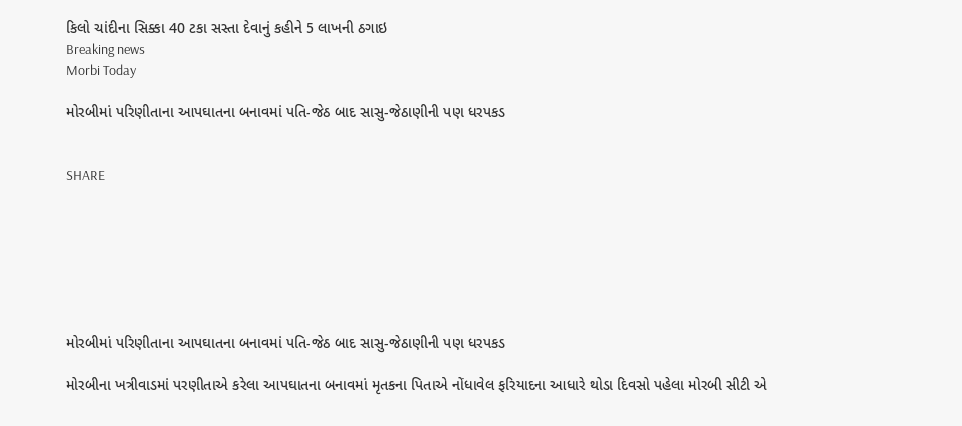કિલો ચાંદીના સિક્કા 40 ટકા સસ્તા દેવાનું કહીને 5 લાખની ઠગાઇ
Breaking news
Morbi Today

મોરબીમાં પરિણીતાના આપઘાતના બનાવમાં પતિ-જેઠ બાદ સાસુ-જેઠાણીની પણ ધરપકડ


SHARE







મોરબીમાં પરિણીતાના આપઘાતના બનાવમાં પતિ-જેઠ બાદ સાસુ-જેઠાણીની પણ ધરપકડ

મોરબીના ખત્રીવાડમાં પરણીતાએ કરેલા આપઘાતના બનાવમાં મૃતકના પિતાએ નોંધાવેલ ફરિયાદના આધારે થોડા દિવસો પહેલા મોરબી સીટી એ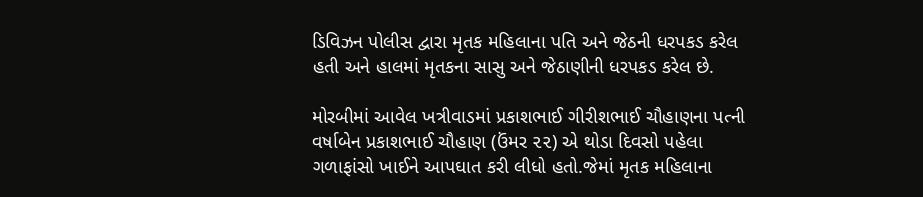ડિવિઝન પોલીસ દ્વારા મૃતક મહિલાના પતિ અને જેઠની ધરપકડ કરેલ હતી અને હાલમાં મૃતકના સાસુ અને જેઠાણીની ધરપકડ કરેલ છે.

મોરબીમાં આવેલ ખત્રીવાડમાં પ્રકાશભાઈ ગીરીશભાઈ ચૌહાણના પત્ની વર્ષાબેન પ્રકાશભાઈ ચૌહાણ (ઉંમર ૨૨) એ થોડા દિવસો પહેલા ગળાફાંસો ખાઈને આપઘાત કરી લીધો હતો.જેમાં મૃતક મહિલાના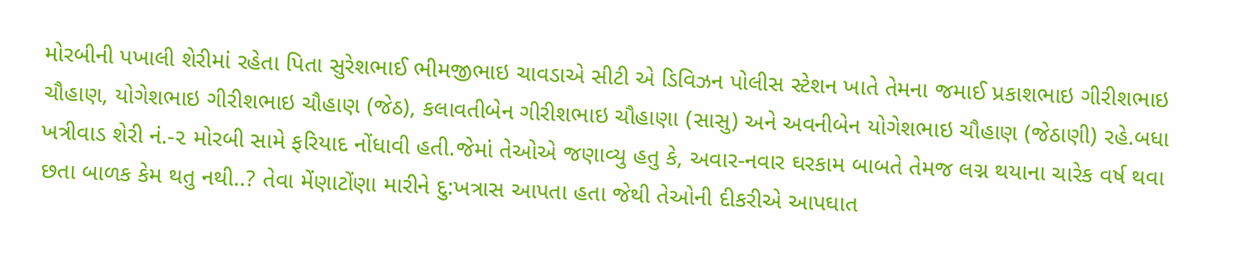મોરબીની પખાલી શેરીમાં રહેતા પિતા સુરેશભાઈ ભીમજીભાઇ ચાવડાએ સીટી એ ડિવિઝન પોલીસ સ્ટેશન ખાતે તેમના જમાઈ પ્રકાશભાઇ ગીરીશભાઇ ચૌહાણ, યોગેશભાઇ ગીરીશભાઇ ચૌહાણ (જેઠ), કલાવતીબેન ગીરીશભાઇ ચૌહાણા (સાસુ) અને અવનીબેન યોગેશભાઇ ચૌહાણ (જેઠાણી) રહે.બધા ખત્રીવાડ શેરી નં.-૨ મોરબી સામે ફરિયાદ નોંધાવી હતી.જેમાં તેઓએ જણાવ્યુ હતુ કે, અવાર-નવાર ઘરકામ બાબતે તેમજ લગ્ન થયાના ચારેક વર્ષ થવા છતા બાળક કેમ થતુ નથી..? તેવા મેંણાટોંણા મારીને દુ:ખત્રાસ આપતા હતા જેથી તેઓની દીકરીએ આપઘાત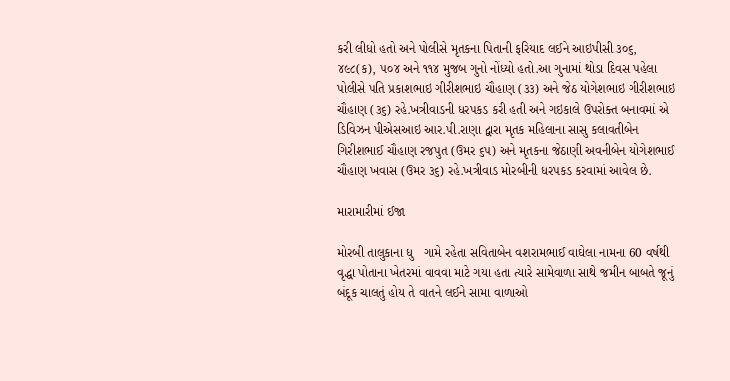કરી લીધો હતો અને પોલીસે મૃતકના પિતાની ફરિયાદ લઈને આઇપીસી ૩૦૬, ૪૯૮(ક), ૫૦૪ અને ૧૧૪ મુજબ ગુનો નોંધ્યો હતો.આ ગુનામાં થોડા દિવસ પહેલા પોલીસે પતિ પ્રકાશભાઇ ગીરીશભાઇ ચૌહાણ (૩૩) અને જેઠ યોગેશભાઇ ગીરીશભાઇ ચૌહાણ (૩૬) રહે.ખત્રીવાડની ધરપકડ કરી હતી અને ગઇકાલે ઉપરોક્ત બનાવમાં એ ડિવિઝન પીએસઆઇ આર.પી.રાણા દ્વારા મૃતક મહિલાના સાસુ કલાવતીબેન ગિરીશભાઈ ચૌહાણ રજપુત (ઉમર ૬૫) અને મૃતકના જેઠાણી અવનીબેન યોગેશભાઈ ચૌહાણ ખવાસ (ઉમર ૩૬) રહે.ખત્રીવાડ મોરબીની ધરપકડ કરવામાં આવેલ છે.

મારામારીમાં ઈજા

મોરબી તાલુકાના ધુ   ગામે રહેતા સવિતાબેન વશરામભાઈ વાઘેલા નામના 60 વર્ષથી વૃદ્ધા પોતાના ખેતરમાં વાવવા માટે ગયા હતા ત્યારે સામેવાળા સાથે જમીન બાબતે જૂનું બંદૂક ચાલતું હોય તે વાતને લઈને સામા વાળાઓ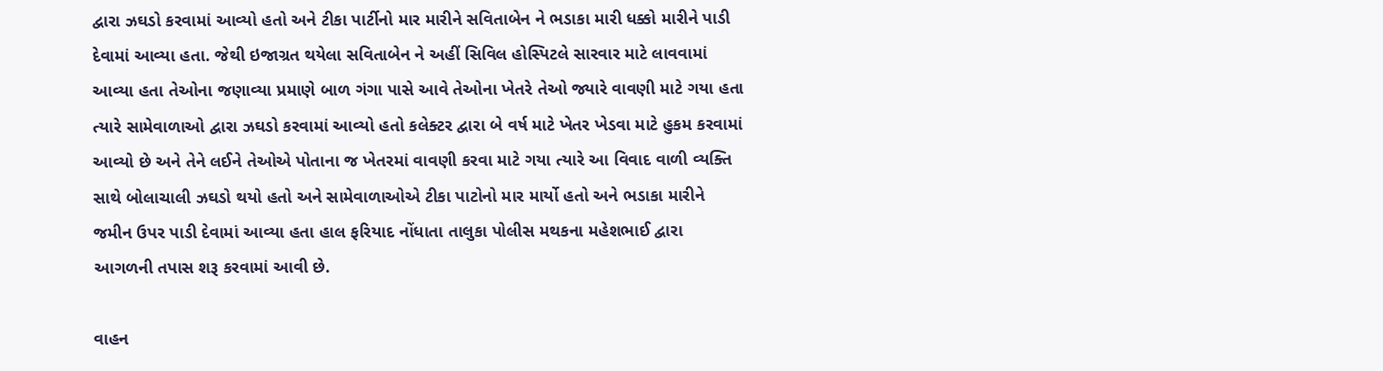દ્વારા ઝઘડો કરવામાં આવ્યો હતો અને ટીકા પાર્ટીનો માર મારીને સવિતાબેન ને ભડાકા મારી ધક્કો મારીને પાડી દેવામાં આવ્યા હતા. જેથી ઇજાગ્રત થયેલા સવિતાબેન ને અહીં સિવિલ હોસ્પિટલે સારવાર માટે લાવવામાં આવ્યા હતા તેઓના જણાવ્યા પ્રમાણે બાળ ગંગા પાસે આવે તેઓના ખેતરે તેઓ જ્યારે વાવણી માટે ગયા હતા ત્યારે સામેવાળાઓ દ્વારા ઝઘડો કરવામાં આવ્યો હતો કલેક્ટર દ્વારા બે વર્ષ માટે ખેતર ખેડવા માટે હુકમ કરવામાં આવ્યો છે અને તેને લઈને તેઓએ પોતાના જ ખેતરમાં વાવણી કરવા માટે ગયા ત્યારે આ વિવાદ વાળી વ્યક્તિ સાથે બોલાચાલી ઝઘડો થયો હતો અને સામેવાળાઓએ ટીકા પાટોનો માર માર્યો હતો અને ભડાકા મારીને જમીન ઉપર પાડી દેવામાં આવ્યા હતા હાલ ફરિયાદ નોંધાતા તાલુકા પોલીસ મથકના મહેશભાઈ દ્વારા આગળની તપાસ શરૂ કરવામાં આવી છે.

વાહન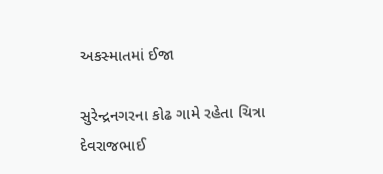અકસ્માતમાં ઈજા

સુરેન્દ્રનગરના કોઢ ગામે રહેતા ચિત્રા દેવરાજભાઈ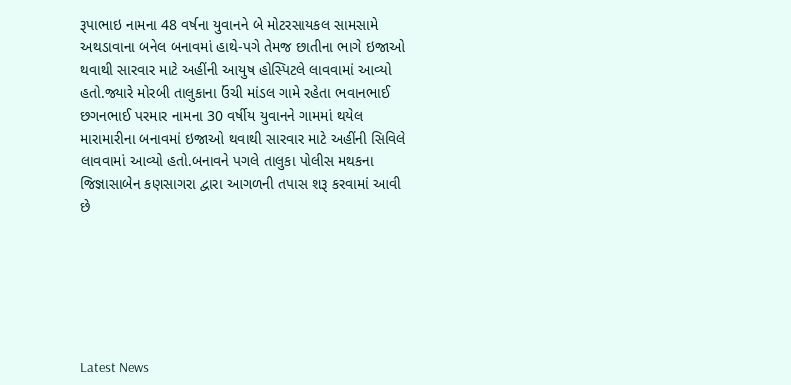રૂપાભાઇ નામના 48 વર્ષના યુવાનને બે મોટરસાયકલ સામસામે અથડાવાના બનેલ બનાવમાં હાથે-પગે તેમજ છાતીના ભાગે ઇજાઓ થવાથી સારવાર માટે અહીંની આયુષ હોસ્પિટલે લાવવામાં આવ્યો હતો.જ્યારે મોરબી તાલુકાના ઉંચી માંડલ ગામે રહેતા ભવાનભાઈ છગનભાઈ પરમાર નામના 30 વર્ષીય યુવાનને ગામમાં થયેલ મારામારીના બનાવમાં ઇજાઓ થવાથી સારવાર માટે અહીંની સિવિલે લાવવામાં આવ્યો હતો.બનાવને પગલે તાલુકા પોલીસ મથકના જિજ્ઞાસાબેન કણસાગરા દ્વારા આગળની તપાસ શરૂ કરવામાં આવી છે






Latest News